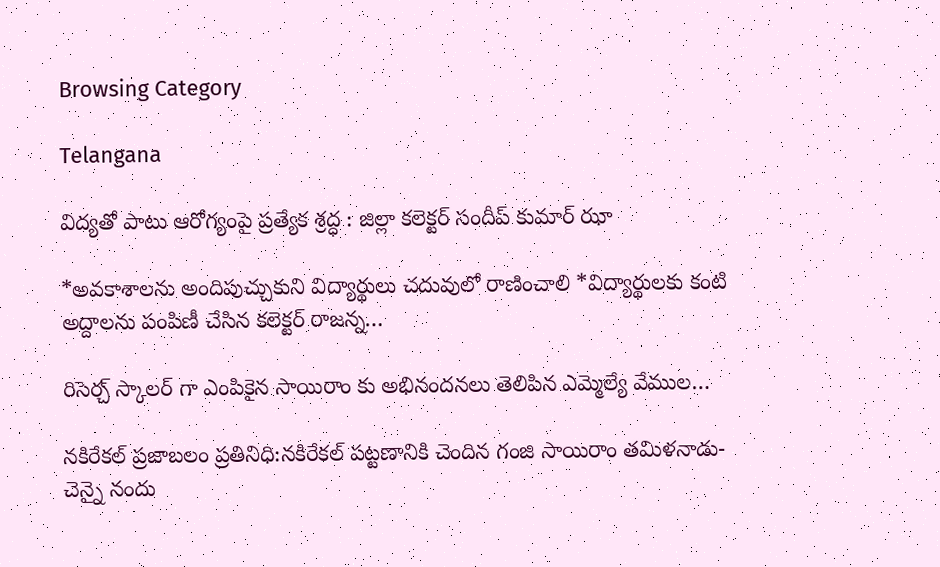Browsing Category

Telangana

విద్యతో పాటు ఆరోగ్యంపై ప్రత్యేక శ్రద్ధ : జిల్లా కలెక్టర్ సందీప్ కుమార్ ఝా

*అవకాశాలను అందిపుచ్చుకుని విద్యార్థులు చదువులో రాణించాలి *విద్యార్థులకు కంటి అద్దాలను పంపిణీ చేసిన కలెక్టర్ రాజన్న…

రిసెర్చ్‌ స్కాలర్‌ గా ఎంపికైన సాయిరాం కు అభినందనలు తెలిపిన ఎమ్మెల్యే వేముల…

నకిరేకల్‌ ప్రజాబలం ప్రతినిధి:నకిరేకల్‌ పట్టణానికి చెందిన గంజి సాయిరాం తమిళనాడు-చెన్నై నందు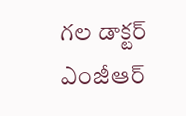గల డాక్టర్‌ ఎంజీఆర్‌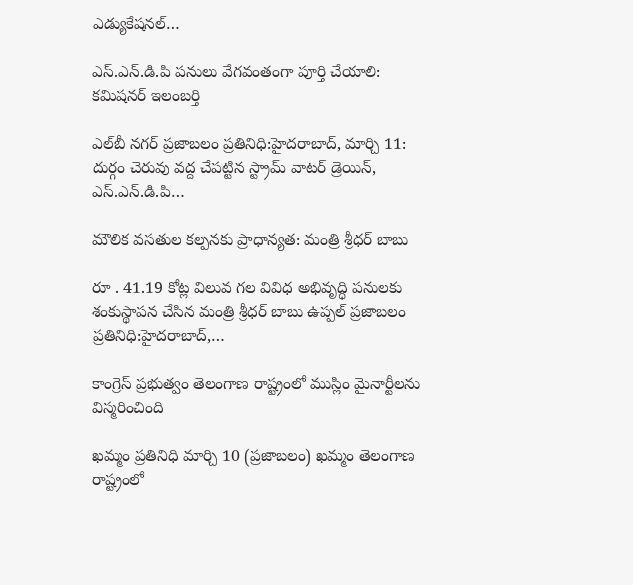ఎడ్యుకేషనల్‌…

ఎస్‌.ఎన్‌.డి.పి పనులు వేగవంతంగా పూర్తి చేయాలి: కమిషనర్‌ ఇలంబర్తి

ఎల్‌బీ నగర్‌ ప్రజాబలం ప్రతినిధి:హైదరాబాద్‌, మార్చి 11: దుర్గం చెరువు వద్ద చేపట్టిన స్ట్రామ్‌ వాటర్‌ డ్రెయిన్‌, ఎస్‌.ఎన్‌.డి.పి…

మౌలిక వసతుల కల్పనకు ప్రాధాన్యత: మంత్రి శ్రీధర్‌ బాబు

రూ . 41.19 కోట్ల విలువ గల వివిధ అభివృద్ధి పనులకు శంకుస్థాపన చేసిన మంత్రి శ్రీధర్‌ బాబు ఉప్పల్‌ ప్రజాబలం ప్రతినిధి:హైదరాబాద్‌,…

కాంగ్రెస్ ప్రభుత్వం తెలంగాణ రాష్ట్రంలో ముస్లిం మైనార్టీలను విస్మరించింది

ఖమ్మం ప్రతినిధి మార్చి 10 (ప్రజాబలం) ఖమ్మం తెలంగాణ రాష్ట్రంలో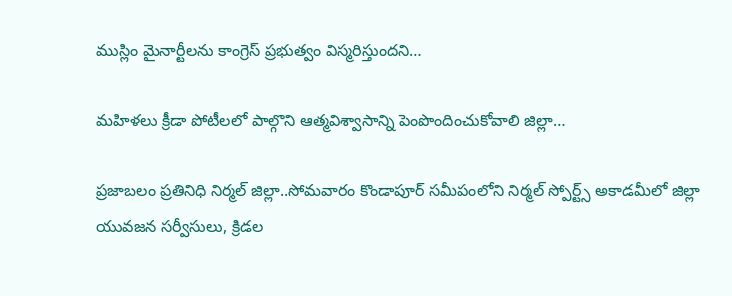ముస్లిం మైనార్టీలను కాంగ్రెస్ ప్రభుత్వం విస్మరిస్తుందని…

మహిళలు క్రీడా పోటీలలో పాల్గొని ఆత్మవిశ్వాసాన్ని పెంపొందించుకోవాలి జిల్లా…

ప్రజాబలం ప్రతినిధి నిర్మల్ జిల్లా..సోమవారం కొండాపూర్ సమీపంలోని నిర్మల్ స్పోర్ట్స్ అకాడమీలో జిల్లా యువజన సర్వీసులు, క్రిడల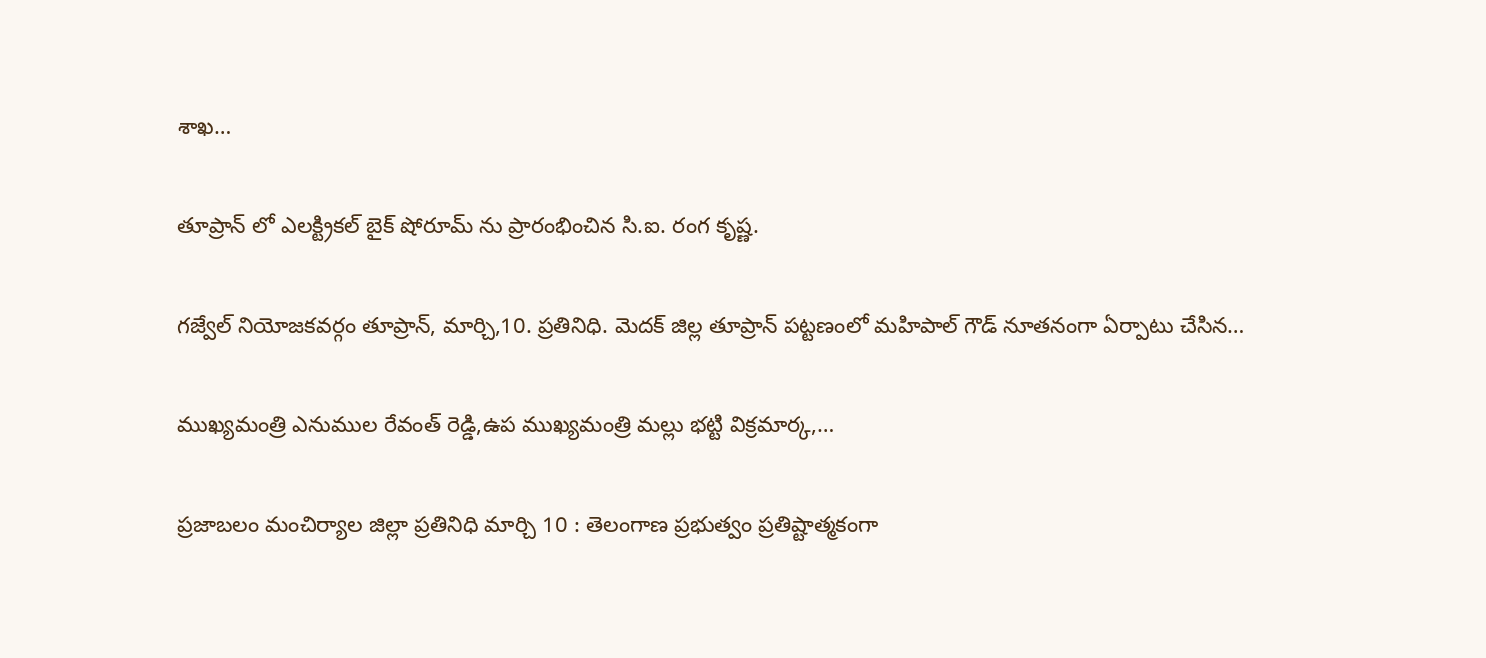శాఖ…

తూప్రాన్ లో ఎలక్ట్రికల్ బైక్ షోరూమ్ ను ప్రారంభించిన సి.ఐ. రంగ కృష్ణ.

గజ్వేల్ నియోజకవర్గం తూప్రాన్, మార్చి,10. ప్రతినిధి. మెదక్ జిల్ల తూప్రాన్ పట్టణంలో మహిపాల్ గౌడ్ నూతనంగా ఏర్పాటు చేసిన…

ముఖ్యమంత్రి ఎనుముల రేవంత్ రెడ్డి,ఉప ముఖ్యమంత్రి మల్లు భట్టి విక్రమార్క,…

ప్రజాబలం మంచిర్యాల జిల్లా ప్రతినిధి మార్చి 10 : తెలంగాణ ప్రభుత్వం ప్రతిష్టాత్మకంగా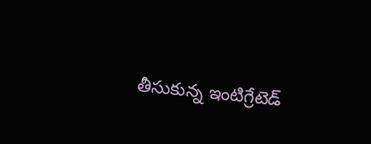తీసుకున్న ఇంటిగ్రేటెడ్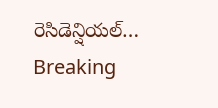రెసిడెన్షియల్…
Breaking